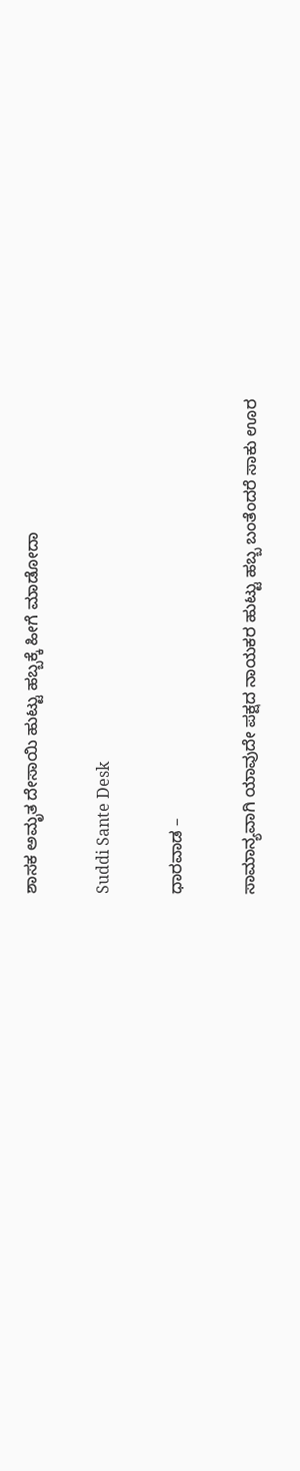ಶಾಸಕ ಅಮೃತ ದೇಸಾಯಿ ಹುಟ್ಟು ಹಬ್ಬಕ್ಕೆ ಹೀಗೆ ಮಾಡೋದಾ

Suddi Sante Desk

ಧಾರವಾಡ –

ಸಾಮಾನ್ಯವಾಗಿ ಯಾವುದೇ ಪಕ್ಷದ ನಾಯಕರ ಹುಟ್ಟು ಹಬ್ಬ ಬಂತೆಂದರೆ ಸಾಕು ಊರ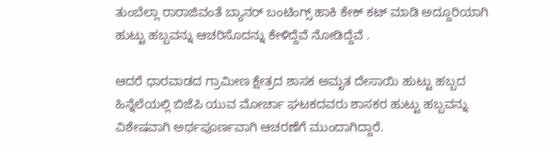ತುಂಬೆಲ್ಲಾ ರಾರಾಜಿವಂತೆ ಬ್ಯಾನರ್ ಬಂಟಿಂಗ್ಸ್ ಹಾಕಿ ಕೇಕ್ ಕಟ್ ಮಾಡಿ ಅದ್ದೂರಿಯಾಗಿ ಹುಟ್ಟು ಹಬ್ಬವನ್ನು ಆಚರಿಸೊದನ್ನು ಕೇಳಿದ್ದೆವೆ ನೋಡಿದ್ದೆವೆ .

ಆದರೆ ಧಾರವಾಡದ ಗ್ರಾಮೀಣ ಕ್ಷೇತ್ರದ ಶಾಸಕ ಅಮೃತ ದೇಸಾಯಿ ಹುಟ್ಟು ಹಬ್ಬದ ಹಿನ್ನೆಲೆಯಲ್ಲಿ ಬಿಜೆಪಿ ಯುವ ಮೋರ್ಚಾ ಘಟಕದವರು ಶಾಸಕರ ಹುಟ್ಟು ಹಬ್ಬವನ್ನು ವಿಶೇಷವಾಗಿ ಅರ್ಥಪೂರ್ಣವಾಗಿ ಆಚರಣೆಗೆ ಮುಂದಾಗಿದ್ದಾರೆ.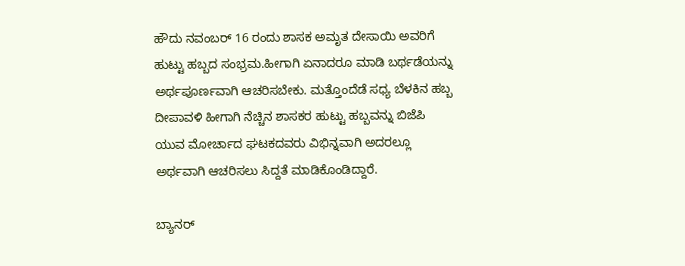ಹೌದು ನವಂಬರ್ 16 ರಂದು ಶಾಸಕ ಅಮೃತ ದೇಸಾಯಿ ಅವರಿಗೆ ಹುಟ್ಟು ಹಬ್ಬದ ಸಂಭ್ರಮ.ಹೀಗಾಗಿ ಏನಾದರೂ ಮಾಡಿ ಬರ್ಥಡೆಯನ್ನು ಅರ್ಥಪೂರ್ಣವಾಗಿ ಆಚರಿಸಬೇಕು. ಮತ್ತೊಂದೆಡೆ ಸಧ್ಯ ಬೆಳಕಿನ ಹಬ್ಬ ದೀಪಾವಳಿ ಹೀಗಾಗಿ ನೆಚ್ಚಿನ ಶಾಸಕರ ಹುಟ್ಟು ಹಬ್ಬವನ್ನು ಬಿಜೆಪಿ ಯುವ ಮೋರ್ಚಾದ ಘಟಕದವರು ವಿಭಿನ್ನವಾಗಿ ಅದರಲ್ಲೂ ಅರ್ಥವಾಗಿ ಆಚರಿಸಲು ಸಿದ್ದತೆ ಮಾಡಿಕೊಂಡಿದ್ದಾರೆ.

ಬ್ಯಾನರ್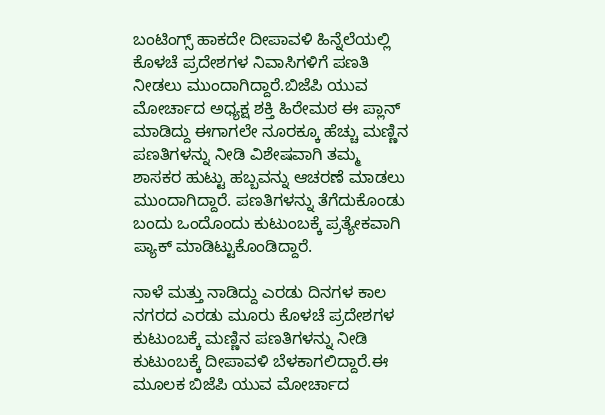ಬಂಟಿಂಗ್ಸ್ ಹಾಕದೇ ದೀಪಾವಳಿ ಹಿನ್ನೆಲೆಯಲ್ಲಿ ಕೊಳಚೆ ಪ್ರದೇಶಗಳ ನಿವಾಸಿಗಳಿಗೆ ಪಣತಿ ನೀಡಲು ಮುಂದಾಗಿದ್ದಾರೆ.ಬಿಜೆಪಿ ಯುವ ಮೋರ್ಚಾದ ಅಧ್ಯಕ್ಷ ಶಕ್ತಿ ಹಿರೇಮಠ ಈ ಪ್ಲಾನ್ ಮಾಡಿದ್ದು ಈಗಾಗಲೇ ನೂರಕ್ಕೂ ಹೆಚ್ಚು ಮಣ್ಣಿನ ಪಣತಿಗಳನ್ನು ನೀಡಿ ವಿಶೇಷವಾಗಿ ತಮ್ಮ ಶಾಸಕರ ಹುಟ್ಟು ಹಬ್ಬವನ್ನು ಆಚರಣೆ ಮಾಡಲು ಮುಂದಾಗಿದ್ದಾರೆ. ಪಣತಿಗಳನ್ನು ತೆಗೆದುಕೊಂಡು ಬಂದು ಒಂದೊಂದು ಕುಟುಂಬಕ್ಕೆ ಪ್ರತ್ಯೇಕವಾಗಿ ಪ್ಯಾಕ್ ಮಾಡಿಟ್ಟುಕೊಂಡಿದ್ದಾರೆ.

ನಾಳೆ ಮತ್ತು ನಾಡಿದ್ದು ಎರಡು ದಿನಗಳ ಕಾಲ ನಗರದ ಎರಡು ಮೂರು ಕೊಳಚೆ ಪ್ರದೇಶಗಳ ಕುಟುಂಬಕ್ಕೆ ಮಣ್ಣಿನ ಪಣತಿಗಳನ್ನು ನೀಡಿ ಕುಟುಂಬಕ್ಕೆ ದೀಪಾವಳಿ ಬೆಳಕಾಗಲಿದ್ದಾರೆ.ಈ ಮೂಲಕ ಬಿಜೆಪಿ ಯುವ ಮೋರ್ಚಾದ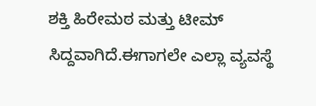ಶಕ್ತಿ ಹಿರೇಮಠ ಮತ್ತು ಟೀಮ್ ಸಿದ್ದವಾಗಿದೆ.ಈಗಾಗಲೇ ಎಲ್ಲಾ ವ್ಯವಸ್ಥೆ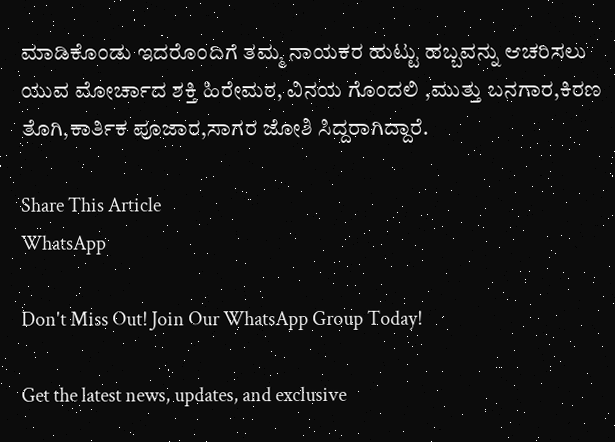ಮಾಡಿಕೊಂಡು ಇದರೊಂದಿಗೆ ತಮ್ಮ ನಾಯಕರ ಹುಟ್ಟು ಹಬ್ಬವನ್ನು ಆಚರಿಸಲು ಯುವ ಮೋರ್ಚಾದ ಶಕ್ತಿ ಹಿರೇಮಠ, ವಿನಯ ಗೊಂದಲಿ ,ಮುತ್ತು ಬನಗಾರ,ಕಿರಣ ತೊಗಿ,ಕಾರ್ತಿಕ ಪೂಜಾರ,ಸಾಗರ ಜೋಶಿ ಸಿದ್ದರಾಗಿದ್ದಾರೆ.

Share This Article
WhatsApp

Don't Miss Out! Join Our WhatsApp Group Today!

Get the latest news, updates, and exclusive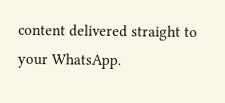content delivered straight to your WhatsApp.